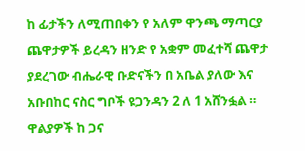ከ ፊታችን ለሚጠበቀን የ አለም ዋንጫ ማጣርያ ጨዋታዎች ይረዳን ዘንድ የ አቋም መፈተሻ ጨዋታ ያደረገው ብሔራዊ ቡድናችን በ አቤል ያለው እና አቡበከር ናስር ግቦች ዩጋንዳን 2 ለ 1 አሸንፏል ።
ዋልያዎች ከ ጋና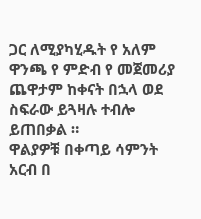ጋር ለሚያካሂዱት የ አለም ዋንጫ የ ምድብ የ መጀመሪያ ጨዋታም ከቀናት በኋላ ወደ ስፍራው ይጓዛሉ ተብሎ ይጠበቃል ።
ዋልያዎቹ በቀጣይ ሳምንት አርብ በ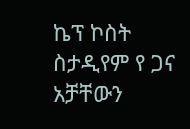ኬፕ ኮስት ስታዲየም የ ጋና አቻቸውን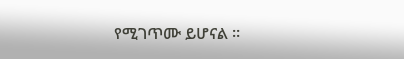የሚገጥሙ ይሆናል ።